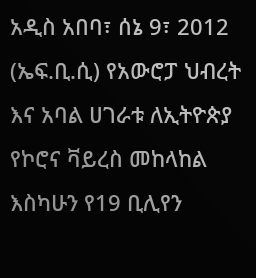አዲስ አበባ፣ ሰኔ 9፣ 2012 (ኤፍ.ቢ.ሲ) የአውሮፓ ህብረት እና አባል ሀገራቱ ለኢትዮጵያ የኮሮና ቫይረስ መከላከል እስካሁን የ19 ቢሊየን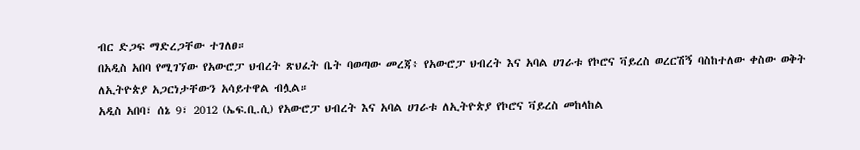ብር ድጋፍ ማድረጋቸው ተገለፀ።
በአዲስ አበባ የሚገኘው የአውሮፓ ህብረት ጽህፈት ቤት ባወጣው መረጃ፥ የአውሮፓ ህብረት እና አባል ሀገራቱ የኮሮና ቫይረስ ወረርሽኝ ባስከተለው ቀስው ወቅት ለኢትዮጵያ አጋርነታቸውን አሳይተዋል ብሏል።
አዲስ አበባ፣ ሰኔ 9፣ 2012 (ኤፍ.ቢ.ሲ) የአውሮፓ ህብረት እና አባል ሀገራቱ ለኢትዮጵያ የኮሮና ቫይረስ መከላከል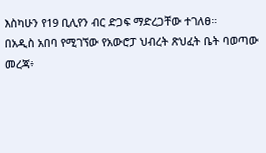እስካሁን የ19 ቢሊየን ብር ድጋፍ ማድረጋቸው ተገለፀ።
በአዲስ አበባ የሚገኘው የአውሮፓ ህብረት ጽህፈት ቤት ባወጣው መረጃ፥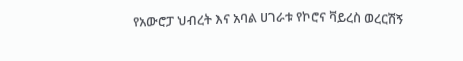የአውሮፓ ህብረት እና አባል ሀገራቱ የኮሮና ቫይረስ ወረርሽኝ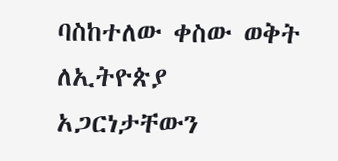ባስከተለው ቀስው ወቅት ለኢትዮጵያ አጋርነታቸውን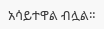አሳይተዋል ብሏል።